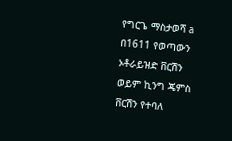የግርጌ ማስታወሻ a በ1611 የወጣውን ኦቶራይዝድ ቨርሽን ወይም ኪንግ ጄምስ ቨርሽን የተባለ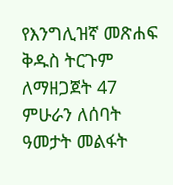የእንግሊዝኛ መጽሐፍ ቅዱስ ትርጉም ለማዘጋጀት 47 ምሁራን ለሰባት ዓመታት መልፋት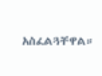አስፈልጓቸዋል።